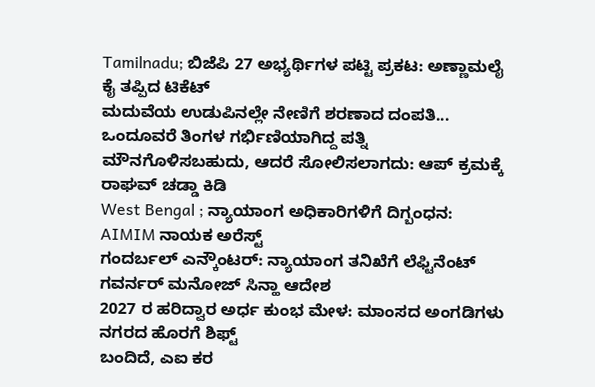Tamilnadu; ಬಿಜೆಪಿ 27 ಅಭ್ಯರ್ಥಿಗಳ ಪಟ್ಟಿ ಪ್ರಕಟ: ಅಣ್ಣಾಮಲೈ ಕೈ ತಪ್ಪಿದ ಟಿಕೆಟ್
ಮದುವೆಯ ಉಡುಪಿನಲ್ಲೇ ನೇಣಿಗೆ ಶರಣಾದ ದಂಪತಿ... ಒಂದೂವರೆ ತಿಂಗಳ ಗರ್ಭಿಣಿಯಾಗಿದ್ದ ಪತ್ನಿ
ಮೌನಗೊಳಿಸಬಹುದು, ಆದರೆ ಸೋಲಿಸಲಾಗದು: ಆಪ್ ಕ್ರಮಕ್ಕೆ ರಾಘವ್ ಚಡ್ಡಾ ಕಿಡಿ
West Bengal ; ನ್ಯಾಯಾಂಗ ಅಧಿಕಾರಿಗಳಿಗೆ ದಿಗ್ಬಂಧನ: AIMIM ನಾಯಕ ಅರೆಸ್ಟ್
ಗಂದರ್ಬಲ್ ಎನ್ಕೌಂಟರ್: ನ್ಯಾಯಾಂಗ ತನಿಖೆಗೆ ಲೆಫ್ಟಿನೆಂಟ್ ಗವರ್ನರ್ ಮನೋಜ್ ಸಿನ್ಹಾ ಆದೇಶ
2027 ರ ಹರಿದ್ವಾರ ಅರ್ಧ ಕುಂಭ ಮೇಳ: ಮಾಂಸದ ಅಂಗಡಿಗಳು ನಗರದ ಹೊರಗೆ ಶಿಫ್ಟ್
ಬಂದಿದೆ, ಎಐ ಕರ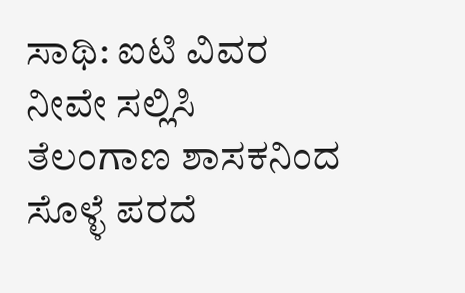ಸಾಥಿ: ಐಟಿ ವಿವರ ನೀವೇ ಸಲ್ಲಿಸಿ
ತೆಲಂಗಾಣ ಶಾಸಕನಿಂದ ಸೊಳ್ಳೆ ಪರದೆ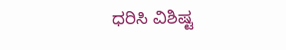ಧರಿಸಿ ವಿಶಿಷ್ಟ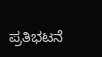ಪ್ರತಿಭಟನೆ